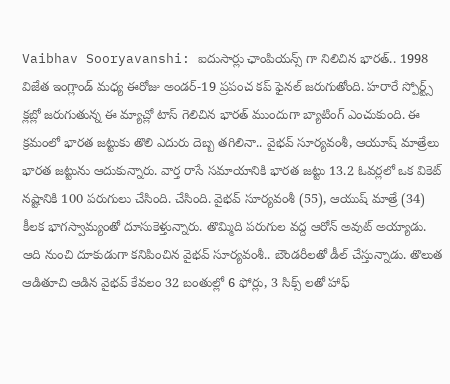Vaibhav Sooryavanshi: ఐదుసార్లు ఛాంపియన్స్ గా నిలిచిన భారత్.. 1998 విజేత ఇంగ్లాండ్ మధ్య ఈరోజు అండర్-19 ప్రపంచ కప్ ఫైనల్ జరుగుతోంది. హరారే స్పోర్ట్స్ క్లబ్లో జరుగుతున్న ఈ మ్యాచ్లో టాస్ గెలిచిన భారత్ ముందుగా బ్యాటింగ్ ఎంచుకుంది. ఈ క్రమంలో భారత జట్టుకు తొలి ఎదురు దెబ్బ తగిలినా.. వైభవ్ సూర్యవంశీ, ఆయూష్ మాత్రేలు భారత జట్టును ఆదుకున్నారు. వార్త రాసే సమాయానికి భారత జట్టు 13.2 ఓవర్లలో ఒక వికెట్ నష్టానికి 100 పరుగులు చేసింది. చేసింది. వైభవ్ సూర్యవంశీ (55), ఆయుష్ మాత్రే (34) కీలక భాగస్వామ్యంతో దూసుకెళ్తున్నారు. తొమ్మిది పరుగుల వద్ద ఆరోన్ అవుట్ అయ్యాడు.
ఆది నుంచి దూకుడుగా కనిపించిన వైభవ్ సూర్యవంశీ.. బౌండరీలతో డీల్ చేస్తున్నాడు. తొలుత ఆడితూచి ఆడిన వైభవ్ కేవలం 32 బంతుల్లో 6 ఫోర్లు, 3 సిక్స్ లతో హాఫ్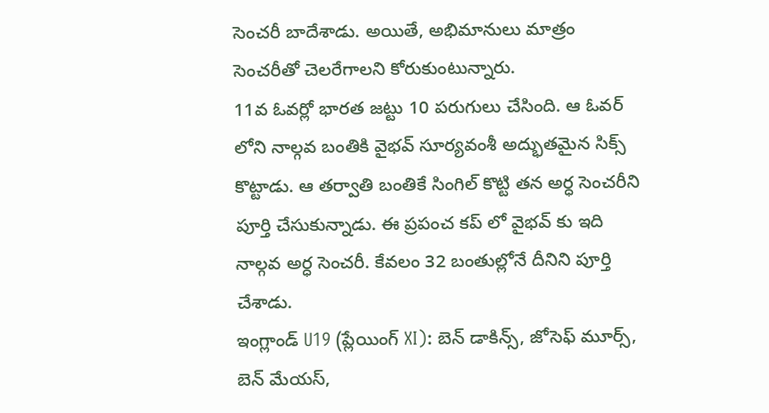సెంచరీ బాదేశాడు. అయితే, అభిమానులు మాత్రం సెంచరీతో చెలరేగాలని కోరుకుంటున్నారు.
11వ ఓవర్లో భారత జట్టు 10 పరుగులు చేసింది. ఆ ఓవర్ లోని నాల్గవ బంతికి వైభవ్ సూర్యవంశీ అద్భుతమైన సిక్స్ కొట్టాడు. ఆ తర్వాతి బంతికే సింగిల్ కొట్టి తన అర్ధ సెంచరీని పూర్తి చేసుకున్నాడు. ఈ ప్రపంచ కప్ లో వైభవ్ కు ఇది నాల్గవ అర్ధ సెంచరీ. కేవలం 32 బంతుల్లోనే దీనిని పూర్తి చేశాడు.
ఇంగ్లాండ్ U19 (ప్లేయింగ్ XI): బెన్ డాకిన్స్, జోసెఫ్ మూర్స్, బెన్ మేయస్,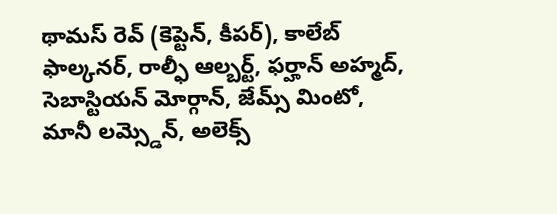థామస్ రెవ్ (కెప్టెన్, కీపర్), కాలేబ్ ఫాల్కనర్, రాల్ఫీ ఆల్బర్ట్, ఫర్హాన్ అహ్మద్, సెబాస్టియన్ మోర్గాన్, జేమ్స్ మింటో, మానీ లమ్స్డెన్, అలెక్స్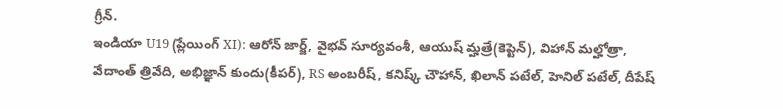గ్రీన్.
ఇండియా U19 (ప్లేయింగ్ XI): ఆరోన్ జార్జ్, వైభవ్ సూర్యవంశీ, ఆయుష్ మ్హత్రే(కెప్టెన్), విహాన్ మల్హోత్రా, వేదాంత్ త్రివేది, అభిజ్ఞాన్ కుందు(కీపర్), RS అంబరీష్, కనిష్క్ చౌహాన్, ఖిలాన్ పటేల్, హెనిల్ పటేల్, దీపేష్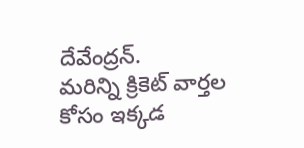దేవేంద్రన్.
మరిన్ని క్రికెట్ వార్తల కోసం ఇక్కడ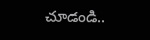చూడండి..